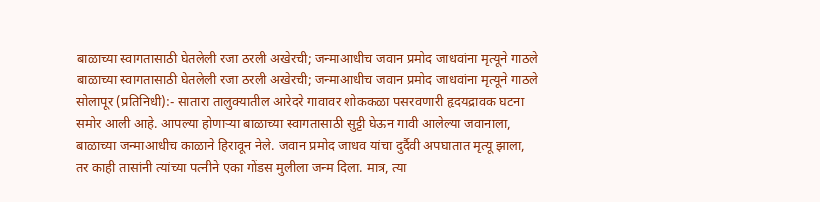बाळाच्या स्वागतासाठी घेतलेली रजा ठरली अखेरची; जन्माआधीच जवान प्रमोद जाधवांना मृत्यूने गाठले
बाळाच्या स्वागतासाठी घेतलेली रजा ठरली अखेरची; जन्माआधीच जवान प्रमोद जाधवांना मृत्यूने गाठले
सोलापूर (प्रतिनिधी):- सातारा तालुक्यातील आरेदरे गावावर शोककळा पसरवणारी हृदयद्रावक घटना समोर आली आहे. आपल्या होणाऱ्या बाळाच्या स्वागतासाठी सुट्टी घेऊन गावी आलेल्या जवानाला, बाळाच्या जन्माआधीच काळाने हिरावून नेले. जवान प्रमोद जाधव यांचा दुर्दैवी अपघातात मृत्यू झाला, तर काही तासांनी त्यांच्या पत्नीने एका गोंडस मुलीला जन्म दिला. मात्र, त्या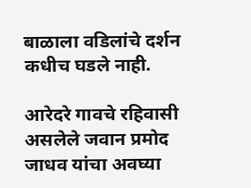बाळाला वडिलांचे दर्शन कधीच घडले नाही.

आरेदरे गावचे रहिवासी असलेले जवान प्रमोद जाधव यांचा अवघ्या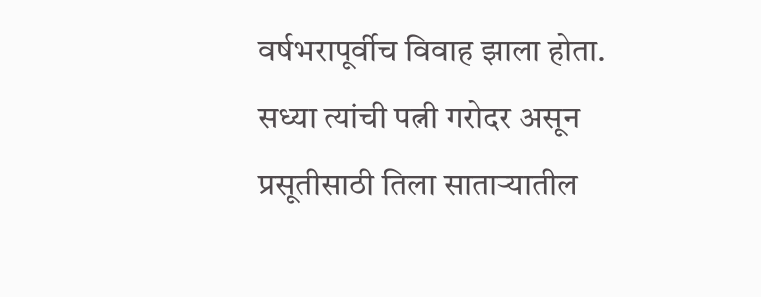वर्षभरापूर्वीच विवाह झाला होता. सध्या त्यांची पत्नी गरोदर असून प्रसूतीसाठी तिला साताऱ्यातील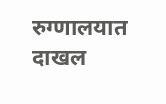रुग्णालयात दाखल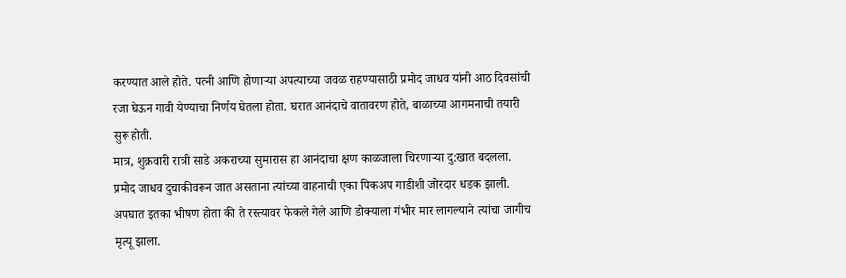करण्यात आले होते. पत्नी आणि होणाऱ्या अपत्याच्या जवळ राहण्यासाठी प्रमोद जाधव यांनी आठ दिवसांची रजा घेऊन गावी येण्याचा निर्णय घेतला होता. घरात आनंदाचे वातावरण होते, बाळाच्या आगमनाची तयारी सुरू होती.
मात्र, शुक्रवारी रात्री साडे अकराच्या सुमारास हा आनंदाचा क्षण काळजाला चिरणाऱ्या दु:खात बदलला. प्रमोद जाधव दुचाकीवरून जात असताना त्यांच्या वाहनाची एका पिकअप गाडीशी जोरदार धडक झाली. अपघात इतका भीषण होता की ते रस्त्यावर फेकले गेले आणि डोक्याला गंभीर मार लागल्याने त्यांचा जागीच मृत्यू झाला.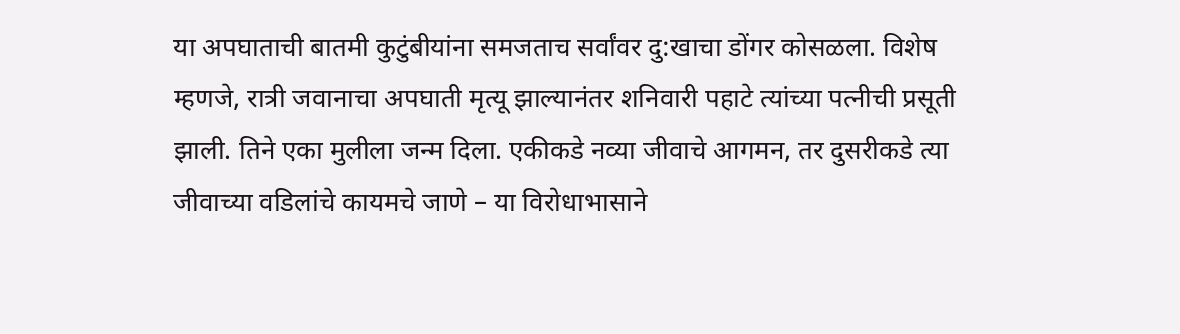या अपघाताची बातमी कुटुंबीयांना समजताच सर्वांवर दु:खाचा डोंगर कोसळला. विशेष म्हणजे, रात्री जवानाचा अपघाती मृत्यू झाल्यानंतर शनिवारी पहाटे त्यांच्या पत्नीची प्रसूती झाली. तिने एका मुलीला जन्म दिला. एकीकडे नव्या जीवाचे आगमन, तर दुसरीकडे त्या जीवाच्या वडिलांचे कायमचे जाणे – या विरोधाभासाने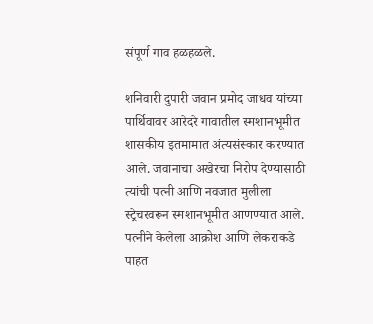संपूर्ण गाव हळहळले.

शनिवारी दुपारी जवान प्रमोद जाधव यांच्या पार्थिवावर आरेदरे गावातील स्मशानभूमीत शासकीय इतमामात अंत्यसंस्कार करण्यात आले. जवानाचा अखेरचा निरोप देण्यासाठी त्यांची पत्नी आणि नवजात मुलीला स्ट्रेचरवरून स्मशानभूमीत आणण्यात आले. पत्नीने केलेला आक्रोश आणि लेकराकडे पाहत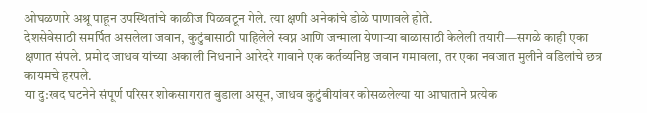ओघळणारे अश्रू पाहून उपस्थितांचे काळीज पिळवटून गेले. त्या क्षणी अनेकांचे डोळे पाणावले होते.
देशसेवेसाठी समर्पित असलेला जवान, कुटुंबासाठी पाहिलेले स्वप्न आणि जन्माला येणाऱ्या बाळासाठी केलेली तयारी—सगळे काही एका क्षणात संपले. प्रमोद जाधव यांच्या अकाली निधनाने आरेदरे गावाने एक कर्तव्यनिष्ठ जवान गमावला, तर एका नवजात मुलीने वडिलांचे छत्र कायमचे हरपले.
या दु:खद घटनेने संपूर्ण परिसर शोकसागरात बुडाला असून, जाधव कुटुंबीयांवर कोसळलेल्या या आघाताने प्रत्येक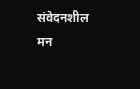संवेदनशील मन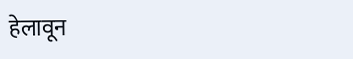हेलावून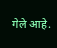गेले आहे.